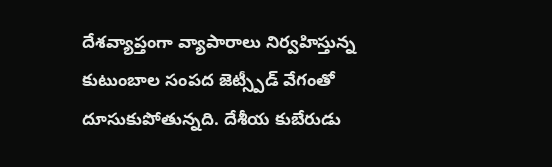దేశవ్యాప్తంగా వ్యాపారాలు నిర్వహిస్తున్న కుటుంబాల సంపద జెట్స్పీడ్ వేగంతో దూసుకుపోతున్నది. దేశీయ కుబేరుడు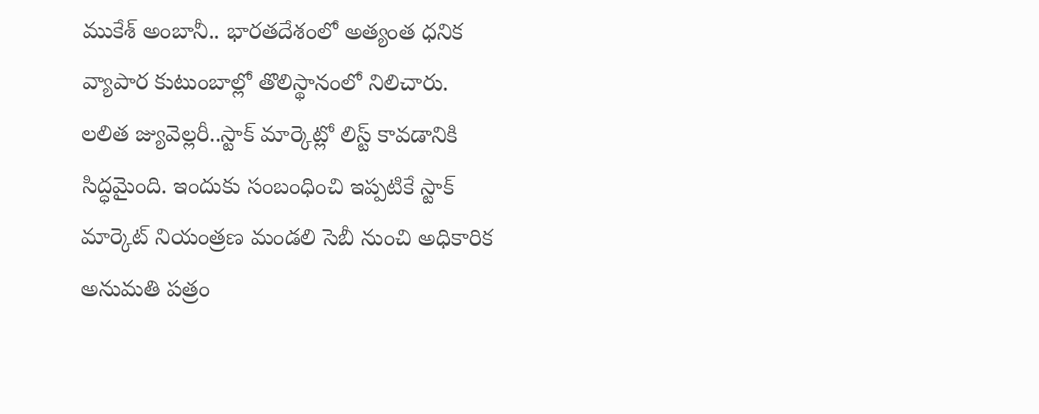ముకేశ్ అంబానీ.. భారతదేశంలో అత్యంత ధనిక వ్యాపార కుటుంబాల్లో తొలిస్థానంలో నిలిచారు.
లలిత జ్యువెల్లరీ..స్టాక్ మార్కెట్లో లిస్ట్ కావడానికి సిద్ధమైంది. ఇందుకు సంబంధించి ఇప్పటికే స్టాక్ మార్కెట్ నియంత్రణ మండలి సెబీ నుంచి అధికారిక అనుమతి పత్రం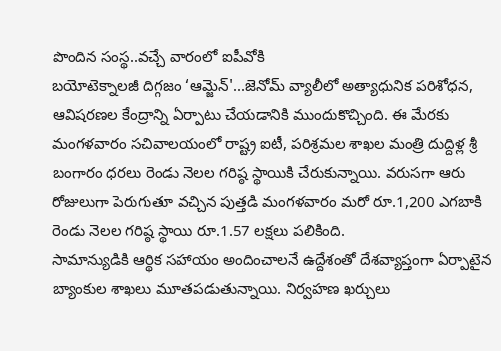పొందిన సంస్థ..వచ్చే వారంలో ఐపీవోకి
బయోటెక్నాలజీ దిగ్గజం ‘ఆమ్జెన్'...జెనోమ్ వ్యాలీలో అత్యాధునిక పరిశోధన, ఆవిషరణల కేంద్రాన్ని ఏర్పాటు చేయడానికి ముందుకొచ్చింది. ఈ మేరకు మంగళవారం సచివాలయంలో రాష్ట్ర ఐటీ, పరిశ్రమల శాఖల మంత్రి దుద్దిళ్ల శ్రీ
బంగారం ధరలు రెండు నెలల గరిష్ఠ స్థాయికి చేరుకున్నాయి. వరుసగా ఆరు రోజులుగా పెరుగుతూ వచ్చిన పుత్తడి మంగళవారం మరో రూ.1,200 ఎగబాకి రెండు నెలల గరిష్ఠ స్థాయి రూ.1.57 లక్షలు పలికింది.
సామాన్యుడికి ఆర్థిక సహాయం అందించాలనే ఉద్దేశంతో దేశవ్యాప్తంగా ఏర్పాటైన బ్యాంకుల శాఖలు మూతపడుతున్నాయి. నిర్వహణ ఖర్చులు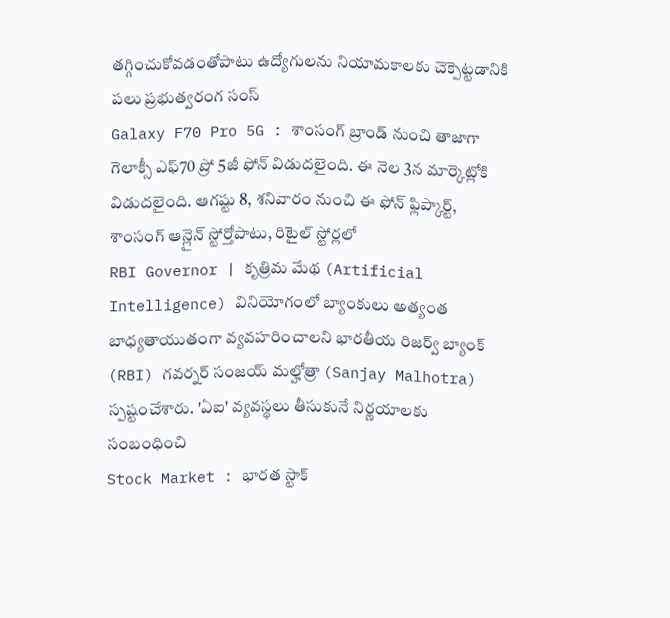తగ్గించుకోవడంతోపాటు ఉద్యోగులను నియామకాలకు చెక్పెట్టడానికి పలు ప్రభుత్వరంగ సంస్
Galaxy F70 Pro 5G : శాంసంగ్ బ్రాండ్ నుంచి తాజాగా గెలాక్సీ ఎఫ్70 ప్రో 5జీ ఫోన్ విడుదలైంది. ఈ నెల 3న మార్కెట్లోకి విడుదలైంది. ఆగష్టు 8, శనివారం నుంచి ఈ ఫోన్ ఫ్లిప్కార్ట్, శాంసంగ్ ఆన్లైన్ స్టోర్తోపాటు, రిటైల్ స్టోర్లలో
RBI Governor | కృత్రిమ మేథ (Artificial Intelligence) వినియోగంలో బ్యాంకులు అత్యంత బాధ్యతాయుతంగా వ్యవహరించాలని భారతీయ రిజర్వ్ బ్యాంక్ (RBI) గవర్నర్ సంజయ్ మల్హోత్రా (Sanjay Malhotra) స్పష్టంచేశారు. 'ఏఐ' వ్యవస్థలు తీసుకునే నిర్ణయాలకు సంబంధించి
Stock Market : భారత స్టాక్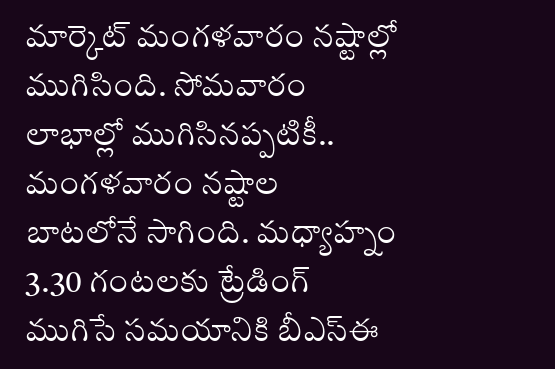మార్కెట్ మంగళవారం నష్టాల్లో ముగిసింది. సోమవారం లాభాల్లో ముగిసినప్పటికీ.. మంగళవారం నష్టాల బాటలోనే సాగింది. మధ్యాహ్నం 3.30 గంటలకు ట్రేడింగ్ ముగిసే సమయానికి బీఎస్ఈ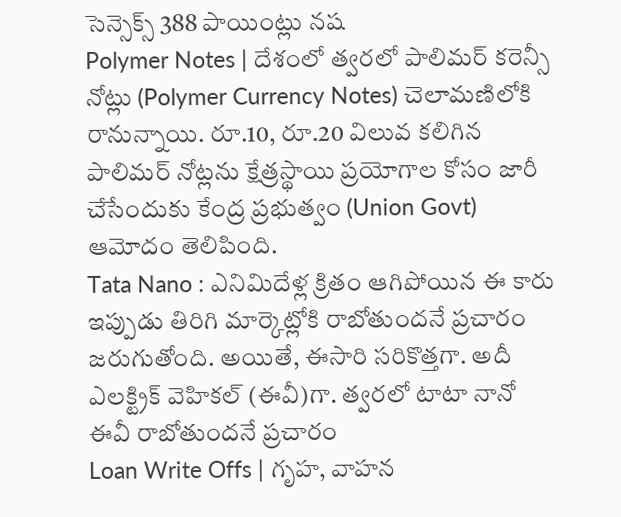సెన్సెక్స్ 388 పాయింట్లు నష
Polymer Notes | దేశంలో త్వరలో పాలిమర్ కరెన్సీ నోట్లు (Polymer Currency Notes) చెలామణిలోకి రానున్నాయి. రూ.10, రూ.20 విలువ కలిగిన పాలిమర్ నోట్లను క్షేత్రస్థాయి ప్రయోగాల కోసం జారీ చేసేందుకు కేంద్ర ప్రభుత్వం (Union Govt) ఆమోదం తెలిపింది.
Tata Nano : ఎనిమిదేళ్ల క్రితం ఆగిపోయిన ఈ కారు ఇప్పుడు తిరిగి మార్కెట్లోకి రాబోతుందనే ప్రచారం జరుగుతోంది. అయితే, ఈసారి సరికొత్తగా. అదీ ఎలక్ట్రిక్ వెహికల్ (ఈవీ)గా. త్వరలో టాటా నానో ఈవీ రాబోతుందనే ప్రచారం
Loan Write Offs | గృహ, వాహన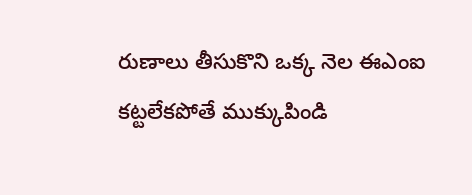రుణాలు తీసుకొని ఒక్క నెల ఈఎంఐ కట్టలేకపోతే ముక్కుపిండి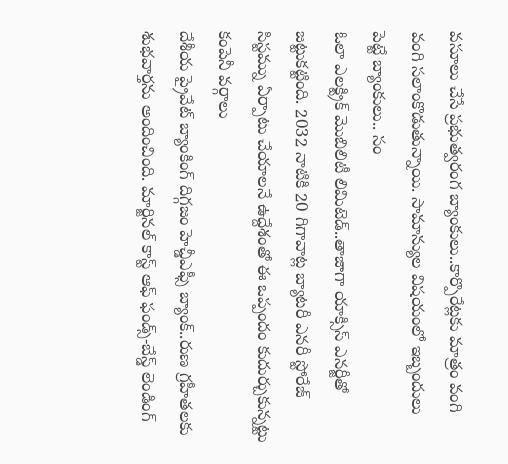వసూలు చేసే ప్రభుత్వరంగ బ్యాంకులు..కార్పొరేట్లకు మాత్రం వంగి వంగి సలాంకొడుతున్నాయి. సామాన్యుల విషయంలో ఇబ్బందులు పెట్టే బ్యాంకులు.. సం
ఓలా ఎలక్ట్రిక్ మొబిలిటీ లిమిటెడ్..తాజాగా యాక్సిస్ ఎనర్జీతో జట్టుకట్టింది. 2032 నాటికి 20 గిగావాట్ల బ్యాటరీ ఎనరీ స్టోరేజ్ సిస్టమ్ను ఏర్పాటు చేయాలనే ఉద్దేశంతో ఈ ఒప్పందం కుదుర్చుకున్నట్టు కంపెనీ వర్గాలు
దేశీయ ప్రైవేట్ బ్యాంకింగ్ దిగ్గజం హెచ్డీఎఫ్సీ బ్యాంక్..రుణ గ్రహీతలకు శుభవార్తను అందించింది. మార్జినల్ కాస్ట్ ఆఫ్ ఫండ్స్-బేస్డ్ లెండింగ్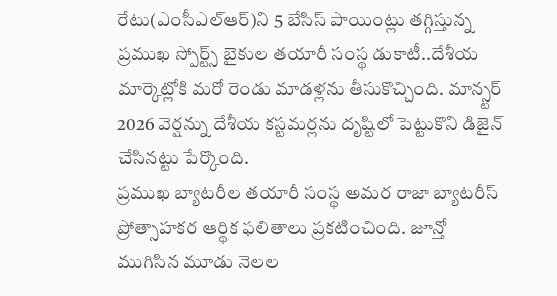రేటు(ఎంసీఎల్ఆర్)ని 5 బేసిస్ పాయింట్లు తగ్గిస్తున్న
ప్రముఖ స్పోర్ట్స్ బైకుల తయారీ సంస్థ డుకాటీ..దేశీయ మార్కెట్లోకి మరో రెండు మాడళ్లను తీసుకొచ్చింది. మాన్స్టర్ 2026 వెర్షన్ను దేశీయ కస్టమర్లను దృష్టిలో పెట్టుకొని డిజైన్ చేసినట్టు పేర్కొంది.
ప్రముఖ బ్యాటరీల తయారీ సంస్థ అమర రాజా బ్యాటరీస్ ప్రోత్సాహకర ఆర్థిక ఫలితాలు ప్రకటించింది. జూన్తో ముగిసిన మూడు నెలల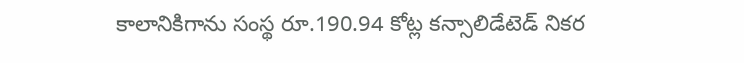కాలానికిగాను సంస్థ రూ.190.94 కోట్ల కన్సాలిడేటెడ్ నికర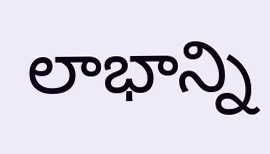లాభాన్ని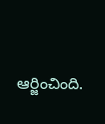ఆర్జించింది.